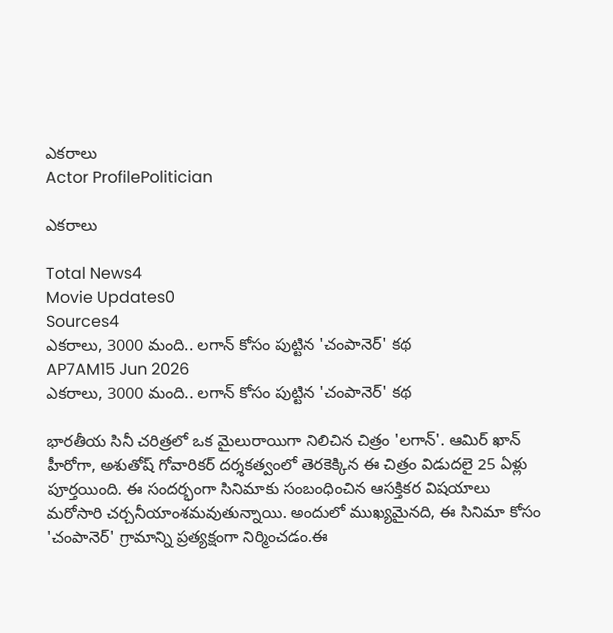ఎకరాలు
Actor ProfilePolitician

ఎకరాలు

Total News4
Movie Updates0
Sources4
ఎకరాలు, 3000 మంది.. లగాన్ కోసం పుట్టిన 'చంపానెర్' కథ
AP7AM15 Jun 2026
ఎకరాలు, 3000 మంది.. లగాన్ కోసం పుట్టిన 'చంపానెర్' కథ

భారతీయ సినీ చరిత్రలో ఒక మైలురాయిగా నిలిచిన చిత్రం 'లగాన్'. ఆమిర్ ఖాన్ హీరోగా, అశుతోష్ గోవారికర్ దర్శకత్వంలో తెరకెక్కిన ఈ చిత్రం విడుదలై 25 ఏళ్లు పూర్తయింది. ఈ సందర్భంగా సినిమాకు సంబంధించిన ఆసక్తికర విషయాలు మరోసారి చర్చనీయాంశమవుతున్నాయి. అందులో ముఖ్యమైనది, ఈ సినిమా కోసం 'చంపానెర్' గ్రామాన్ని ప్రత్యక్షంగా నిర్మించడం.ఈ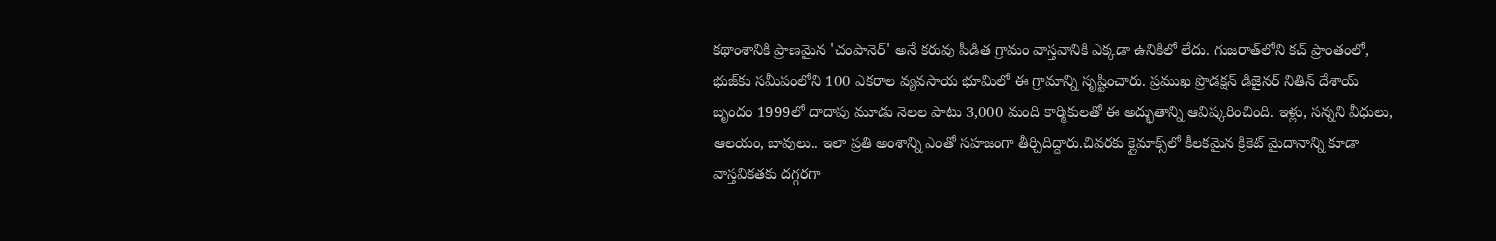కథాంశానికి ప్రాణమైన 'చంపానెర్' అనే కరువు పీడిత గ్రామం వాస్తవానికి ఎక్కడా ఉనికిలో లేదు. గుజరాత్‌లోని కచ్ ప్రాంతంలో, భుజ్‌కు సమీపంలోని 100 ఎకరాల వ్యవసాయ భూమిలో ఈ గ్రామాన్ని సృష్టించారు. ప్రముఖ ప్రొడక్షన్ డిజైనర్ నితిన్ దేశాయ్ బృందం 1999లో దాదాపు మూడు నెలల పాటు 3,000 మంది కార్మికులతో ఈ అద్భుతాన్ని ఆవిష్కరించింది. ఇళ్లు, సన్నని వీధులు, ఆలయం, బావులు.. ఇలా ప్రతి అంశాన్ని ఎంతో సహజంగా తీర్చిదిద్దారు.చివరకు క్లైమాక్స్‌లో కీలకమైన క్రికెట్ మైదానాన్ని కూడా వాస్తవికతకు దగ్గరగా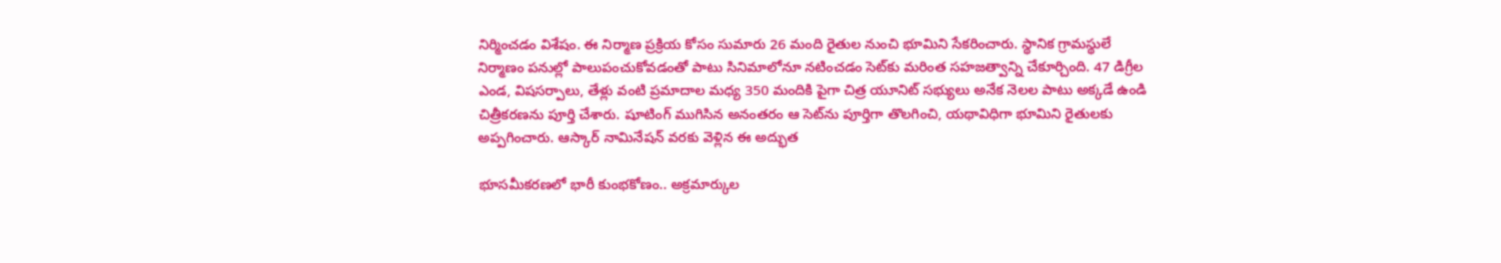నిర్మించడం విశేషం. ఈ నిర్మాణ ప్రక్రియ కోసం సుమారు 26 మంది రైతుల నుంచి భూమిని సేకరించారు. స్థానిక గ్రామస్థులే నిర్మాణం పనుల్లో పాలుపంచుకోవడంతో పాటు సినిమాలోనూ నటించడం సెట్‌కు మరింత సహజత్వాన్ని చేకూర్చింది. 47 డిగ్రీల ఎండ, విషసర్పాలు, తేళ్లు వంటి ప్రమాదాల మధ్య 350 మందికి పైగా చిత్ర యూనిట్ సభ్యులు అనేక నెలల పాటు అక్కడే ఉండి చిత్రీకరణను పూర్తి చేశారు. షూటింగ్ ముగిసిన అనంతరం ఆ సెట్‌ను పూర్తిగా తొలగించి, యథావిధిగా భూమిని రైతులకు అప్పగించారు. ఆస్కార్ నామినేషన్ వరకు వెళ్లిన ఈ అద్భుత

భూసమీకరణలో భారీ కుంభకోణం.. అక్రమార్కుల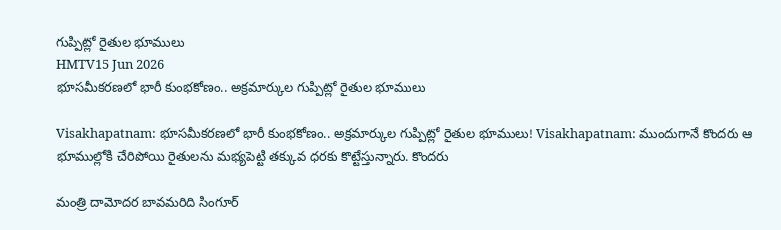గుప్పిట్లో రైతుల భూములు
HMTV15 Jun 2026
భూసమీకరణలో భారీ కుంభకోణం.. అక్రమార్కుల గుప్పిట్లో రైతుల భూములు

Visakhapatnam: భూసమీకరణలో భారీ కుంభకోణం.. అక్రమార్కుల గుప్పిట్లో రైతుల భూములు! Visakhapatnam: ముందుగానే కొందరు ఆ భూముల్లోకి చేరిపోయి రైతులను మభ్యపెట్టి తక్కువ ధరకు కొట్టేస్తున్నారు. కొందరు

మంత్రి దామోదర బావమరిది సింగూర్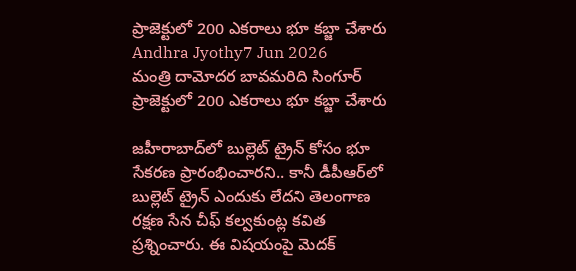ప్రాజెక్టులో 200 ఎకరాలు భూ కబ్జా చేశారు
Andhra Jyothy7 Jun 2026
మంత్రి దామోదర బావమరిది సింగూర్ ప్రాజెక్టులో 200 ఎకరాలు భూ కబ్జా చేశారు

జహీరాబాద్‌లో బుల్లెట్ ట్రైన్ కోసం భూ సేకరణ ప్రారంభించారని.. కానీ డీపీఆర్‌లో బుల్లెట్ ట్రైన్ ఎందుకు లేదని తెలంగాణ రక్షణ సేన చీఫ్ కల్వకుంట్ల కవిత ప్రశ్నించారు. ఈ విషయంపై మెదక్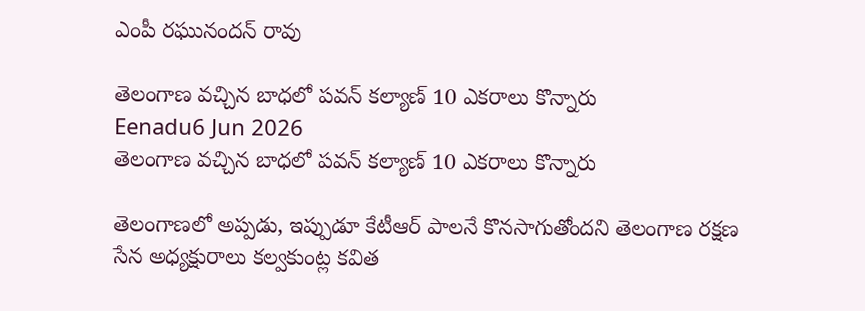ఎంపీ రఘునందన్ రావు

తెలంగాణ వచ్చిన బాధలో పవన్ కల్యాణ్ 10 ఎకరాలు కొన్నారు
Eenadu6 Jun 2026
తెలంగాణ వచ్చిన బాధలో పవన్ కల్యాణ్ 10 ఎకరాలు కొన్నారు

తెలంగాణలో అప్పడు, ఇప్పుడూ కేటీఆర్ పాలనే కొనసాగుతోందని తెలంగాణ రక్షణ సేన అధ్యక్షురాలు కల్వకుంట్ల కవిత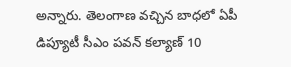అన్నారు. తెలంగాణ వచ్చిన బాధలో ఏపీ డిప్యూటీ సీఎం పవన్ కల్యాణ్ 10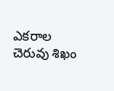ఎకరాల చెరువు శిఖం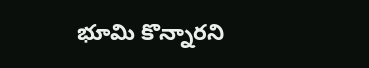భూమి కొన్నారని